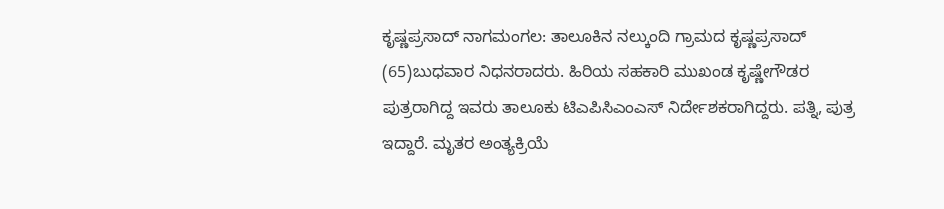ಕೃಷ್ಣಪ್ರಸಾದ್ ನಾಗಮಂಗಲ: ತಾಲೂಕಿನ ನಲ್ಕುಂದಿ ಗ್ರಾಮದ ಕೃಷ್ಣಪ್ರಸಾದ್ (65)ಬುಧವಾರ ನಿಧನರಾದರು. ಹಿರಿಯ ಸಹಕಾರಿ ಮುಖಂಡ ಕೃಷ್ಣೇಗೌಡರ ಪುತ್ರರಾಗಿದ್ದ ಇವರು ತಾಲೂಕು ಟಿಎಪಿಸಿಎಂಎಸ್ ನಿರ್ದೇಶಕರಾಗಿದ್ದರು. ಪತ್ನಿ, ಪುತ್ರ ಇದ್ದಾರೆ. ಮೃತರ ಅಂತ್ಯಕ್ರಿಯೆ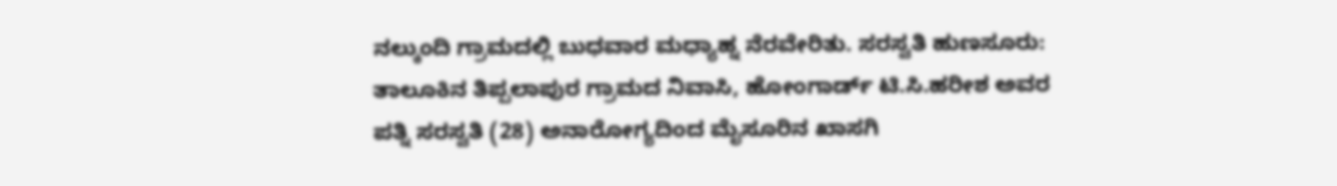ನಲ್ಕುಂದಿ ಗ್ರಾಮದಲ್ಲಿ ಬುಧವಾರ ಮಧ್ಯಾಹ್ನ ನೆರವೇರಿತು. ಸರಸ್ವತಿ ಹುಣಸೂರು: ತಾಲೂಕಿನ ತಿಪ್ಪಲಾಪುರ ಗ್ರಾಮದ ನಿವಾಸಿ, ಹೋಂಗಾರ್ಡ್ ಟಿ.ಸಿ.ಹರೀಶ ಅವರ ಪತ್ನಿ ಸರಸ್ವತಿ (28) ಅನಾರೋಗ್ಯದಿಂದ ಮೈಸೂರಿನ ಖಾಸಗಿ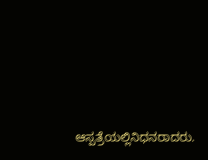ಆಸ್ಪತ್ರೆಯಲ್ಲಿನಿಧನರಾದರು.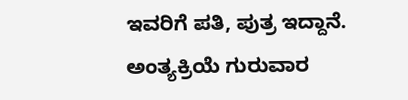ಇವರಿಗೆ ಪತಿ, ಪುತ್ರ ಇದ್ದಾನೆ. ಅಂತ್ಯಕ್ರಿಯೆ ಗುರುವಾರ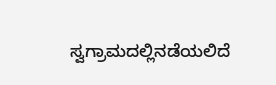ಸ್ವಗ್ರಾಮದಲ್ಲಿನಡೆಯಲಿದೆ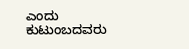ಎಂದು ಕುಟುಂಬದವರು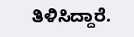ತಿಳಿಸಿದ್ದಾರೆ.